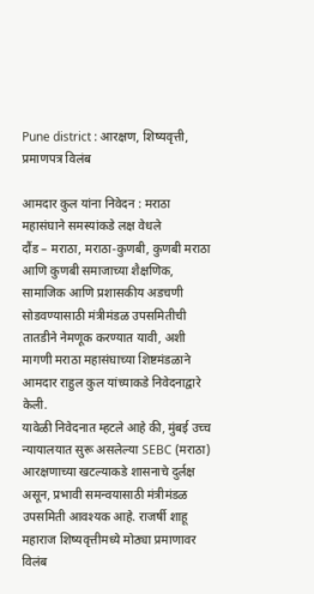Pune district : आरक्षण, शिष्यवृत्ती, प्रमाणपत्र विलंब

आमदार कुल यांना निवेदन : मराठा महासंघाने समस्यांकडे लक्ष वेधले
दौंड – मराठा, मराठा-कुणबी, कुणबी मराठा आणि कुणबी समाजाच्या शैक्षणिक, सामाजिक आणि प्रशासकीय अडचणी सोडवण्यासाठी मंत्रीमंडळ उपसमितीची तातडीने नेमणूक करण्यात यावी, अशी मागणी मराठा महासंघाच्या शिष्टमंडळाने आमदार राहुल कुल यांच्याकडे निवेदनाद्वारे केली.
यावेळी निवेदनात म्हटले आहे की, मुंबई उच्च न्यायालयात सुरू असलेल्या SEBC (मराठा) आरक्षणाच्या खटल्याकडे शासनाचे दुर्लक्ष असून, प्रभावी समन्वयासाठी मंत्रीमंडळ उपसमिती आवश्यक आहे. राजर्षी शाहू महाराज शिष्यवृत्तीमध्ये मोठ्या प्रमाणावर विलंब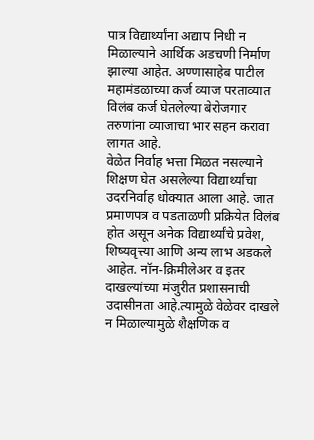पात्र विद्यार्थ्यांना अद्याप निधी न मिळाल्याने आर्थिक अडचणी निर्माण झाल्या आहेत. अण्णासाहेब पाटील महामंडळाच्या कर्ज व्याज परताव्यात विलंब कर्ज घेतलेल्या बेरोजगार तरुणांना व्याजाचा भार सहन करावा लागत आहे.
वेळेत निर्वाह भत्ता मिळत नसल्याने शिक्षण घेत असलेल्या विद्यार्थ्यांचा उदरनिर्वाह धोक्यात आला आहे. जात प्रमाणपत्र व पडताळणी प्रक्रियेत विलंब होत असून अनेक विद्यार्थ्यांचे प्रवेश, शिष्यवृत्त्या आणि अन्य लाभ अडकले आहेत. नॉन-क्रिमीलेअर व इतर दाखल्यांच्या मंजुरीत प्रशासनाची उदासीनता आहे.त्यामुळे वेळेवर दाखले न मिळाल्यामुळे शैक्षणिक व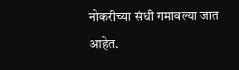नोकरीच्या संधी गमावल्या जात आहेत.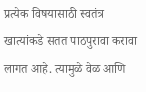प्रत्येक विषयासाठी स्वतंत्र खात्यांकडे सतत पाठपुरावा करावा लागत आहे. त्यामुळे वेळ आणि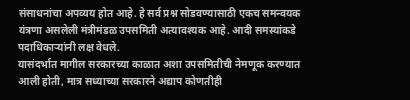संसाधनांचा अपव्यय होत आहे. हे सर्व प्रश्न सोडवण्यासाठी एकच समन्वयक यंत्रणा असलेली मंत्रीमंडळ उपसमिती अत्यावश्यक आहे. आदी समस्यांकडे पदाधिकाऱ्यांनी लक्ष वेधले.
यासंदर्भात मागील सरकारच्या काळात अशा उपसमितीची नेमणूक करण्यात आली होती, मात्र सध्याच्या सरकारने अद्याप कोणतीही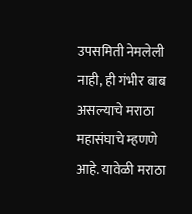उपसमिती नेमलेली नाही, ही गंभीर बाब असल्याचे मराठा महासंघाचे म्हणणे आहे. यावेळी मराठा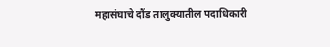महासंघाचे दौंड तालुक्यातील पदाधिकारी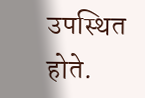उपस्थित होते.